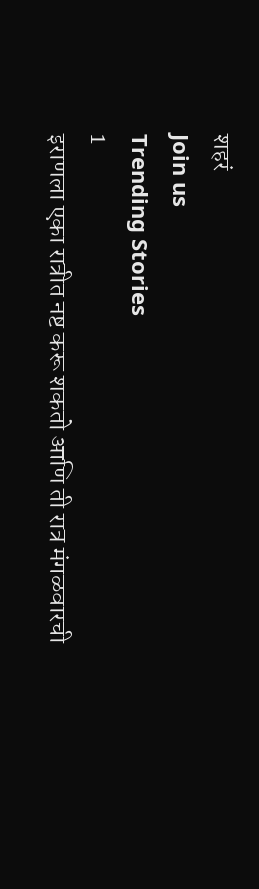शहरं
Join us
Trending Stories
1
इराणला एका रात्रीत नष्ट करू शकतो आणि ती रात्र मंगळवारची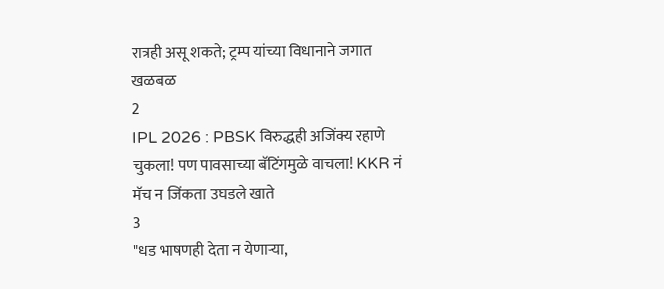रात्रही असू शकते; ट्रम्प यांच्या विधानाने जगात खळबळ
2
IPL 2026 : PBSK विरुद्धही अजिंक्य रहाणे चुकला! पण पावसाच्या बॅटिंगमुळे वाचला! KKR नं मॅच न जिंकता उघडले खाते
3
"धड भाषणही देता न येणाऱ्या,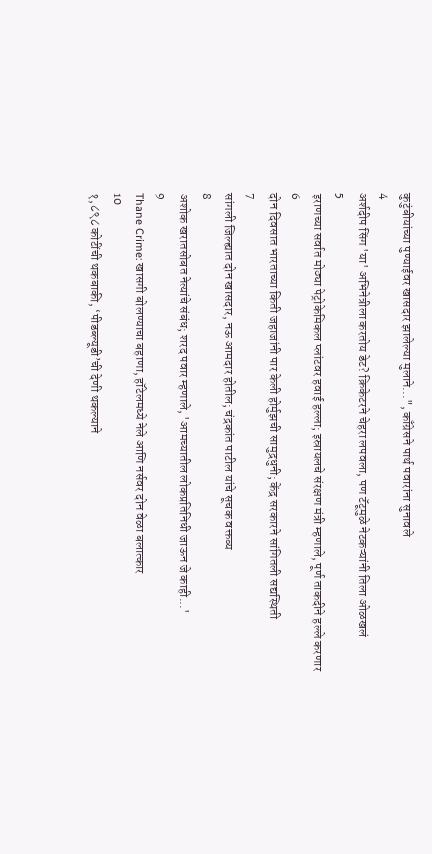कुटुंबीयांच्या पुण्याईवर खासदार झालेल्या मुलाने...", काँग्रेसने पार्थ पवारांना सुनावले
4
अर्शदीप सिंग 'या' अभिनेत्रीला करतोय डेट? क्रिकेटरने चेहरा लपवला, पण टॅटूमुळे नेटकऱ्यांनी तिला ओळखलं
5
इराणच्या सर्वात मोठ्या पेट्रोकेमिकल प्लांटवर हवाई हल्ला; इस्रायलचे संरक्षण मंत्री म्हणाले, पूर्ण ताकदीने हल्ले करणार
6
दोन दिवसात भारताच्या किती जहाजांनी पार केली होर्मुझची सामुद्रधुनी; केंद्र सरकारने सांगितली सद्यस्थिती
7
सांगली जिल्ह्यात दोन खासदार, नऊ आमदार होतील; चंद्रकांत पाटील यांचे सूचक वक्तव्य
8
अशोक खरातसोबत नेत्यांचे संबंध; शरद पवार म्हणाले, 'आमच्यातील लोकप्रतिनिधी जाऊन जे काही...'
9
Thane Crime: खासगी बोलण्याचा बहाणा, हॉटेलमध्ये नेले आणि नर्सवर दोन वेळा बलात्कार
10
१,८९८ कोटींची थकबाकी, ‘पीडब्ल्यूडी’ची देणी थकल्याने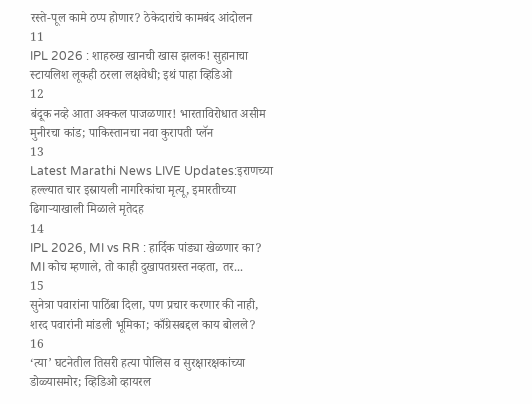रस्ते-पूल कामे ठप्प होणार? ठेकेदारांचे कामबंद आंदोलन
11
IPL 2026 : शाहरुख खानची खास झलक! सुहानाचा स्टायलिश लूकही ठरला लक्षवेधी; इथं पाहा व्हिडिओ
12
बंदूक नव्हे आता अक्कल पाजळणार! भारताविरोधात असीम मुनीरचा कांड; पाकिस्तानचा नवा कुरापती प्लॅन
13
Latest Marathi News LIVE Updates:इराणच्या हल्ल्यात चार इस्रायली नागरिकांचा मृत्यू, इमारतीच्या ढिगाऱ्याखाली मिळाले मृतेदह
14
IPL 2026, MI vs RR : हार्दिक पांड्या खेळणार का? MI कोच म्हणाले, तो काही दुखापतग्रस्त नव्हता, तर...
15
सुनेत्रा पवारांना पाठिंबा दिला, पण प्रचार करणार की नाही, शरद पवारांनी मांडली भूमिका; काँग्रेसबद्दल काय बोलले?
16
‘त्या’ घटनेतील तिसरी हत्या पोलिस व सुरक्षारक्षकांच्या डोळ्यासमोर; व्हिडिओ व्हायरल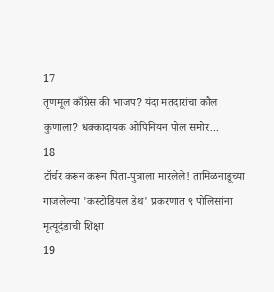17
तृणमूल काँग्रेस की भाजप? यंदा मतदारांचा कौल कुणाला? धक्कादायक ओपिनियन पोल समोर...
18
टॉर्चर करून करून पिता-पुत्राला मारलेले! तामिळनाडूच्या गाजलेल्या 'कस्टोडियल डेथ' प्रकरणात ९ पोलिसांना मृत्यूदंडाची शिक्षा
19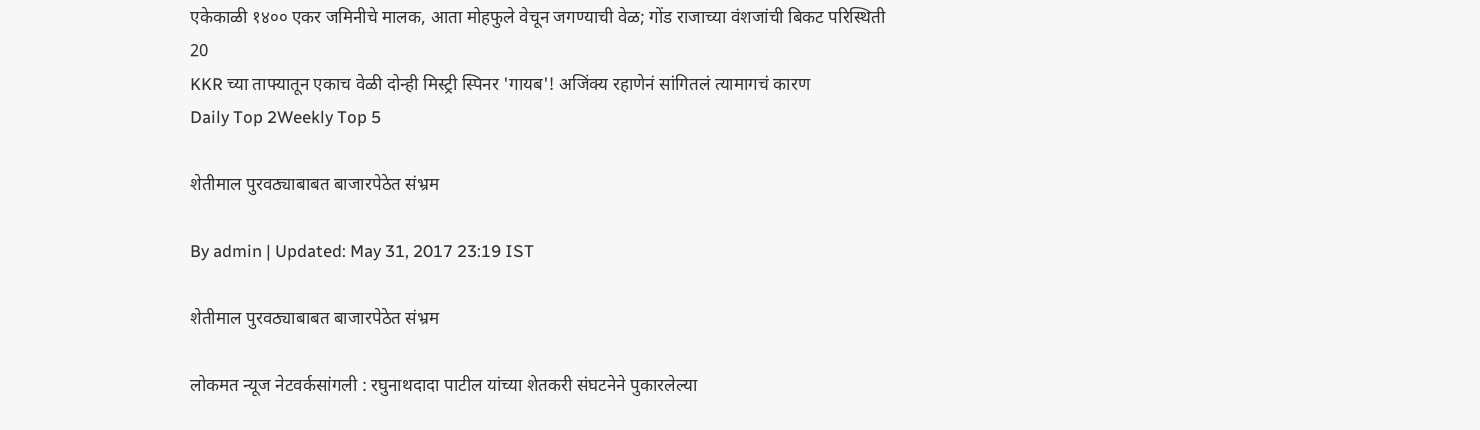एकेकाळी १४०० एकर जमिनीचे मालक, आता मोहफुले वेचून जगण्याची वेळ; गोंड राजाच्या वंशजांची बिकट परिस्थिती
20
KKR च्या ताफ्यातून एकाच वेळी दोन्ही मिस्ट्री स्पिनर 'गायब'! अजिंक्य रहाणेनं सांगितलं त्यामागचं कारण
Daily Top 2Weekly Top 5

शेतीमाल पुरवठ्याबाबत बाजारपेठेत संभ्रम

By admin | Updated: May 31, 2017 23:19 IST

शेतीमाल पुरवठ्याबाबत बाजारपेठेत संभ्रम

लोकमत न्यूज नेटवर्कसांगली : रघुनाथदादा पाटील यांच्या शेतकरी संघटनेने पुकारलेल्या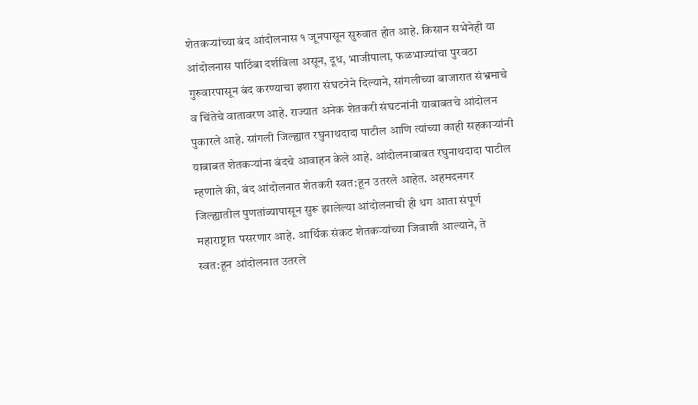शेतकऱ्यांच्या बंद आंदोलनास १ जूनपासून सुरुवात होत आहे. किसान सभेनेही या आंदोलनास पाठिंबा दर्शविला असून, दूध, भाजीपाला, फळभाज्यांचा पुरवठा गुरुवारपासून बंद करण्याचा इशारा संघटनेने दिल्याने, सांगलीच्या बाजारात संभ्रमाचे व चिंतेचे वातावरण आहे. राज्यात अनेक शेतकरी संघटनांनी याबाबतचे आंदोलन पुकारले आहे. सांगली जिल्ह्यात रघुनाथदादा पाटील आणि त्यांच्या काही सहकाऱ्यांनी याबाबत शेतकऱ्यांना बंदचे आवाहन केले आहे. आंदोलनाबाबत रघुनाथदादा पाटील म्हणाले की, बंद आंदोलनात शेतकरी स्वत:हून उतरले आहेत. अहमदनगर जिल्ह्यातील पुणतांब्यापासून सुरू झालेल्या आंदोलनाची ही धग आता संपूर्ण महाराष्ट्रात पसरणार आहे. आर्थिक संकट शेतकऱ्यांच्या जिवाशी आल्याने, ते स्वत:हून आंदोलनात उतरले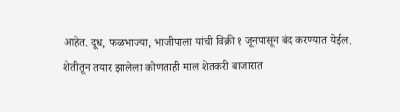आहेत. दूध, फळभाज्या, भाजीपाला यांची विक्री १ जूनपासून बंद करण्यात येईल. शेतीतून तयार झालेला कोणताही माल शेतकरी बाजारात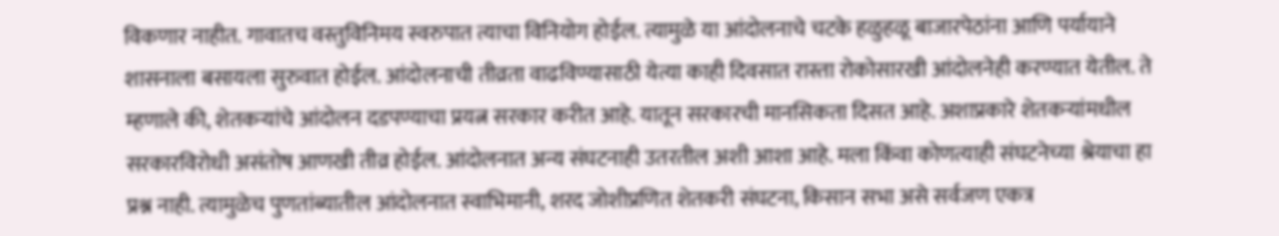विकणार नाहीत. गावातच वस्तुविनिमय स्वरुपात त्याचा विनियोग होईल. त्यामुळे या आंदोलनाचे चटके हळुहळू बाजारपेठांना आणि पर्यायाने शासनाला बसायला सुरुवात होईल. आंदोलनाची तीव्रता वाढविण्यासाठी येत्या काही दिवसात रास्ता रोकोसारखी आंदोलनेही करण्यात येतील. ते म्हणाले की, शेतकऱ्यांचे आंदोलन दडपण्याचा प्रयत्न सरकार करीत आहे. यातून सरकारची मानसिकता दिसत आहे. अशाप्रकारे शेतकऱ्यांमधील सरकारविरोधी असंतोष आणखी तीव्र होईल. आंदोलनात अन्य संघटनाही उतरतील अशी आशा आहे. मला किंवा कोणत्याही संघटनेच्या श्रेयाचा हा प्रश्न नाही. त्यामुळेच पुणतांब्यातील आंदोलनात स्वाभिमानी, शरद जोशीप्रणित शेतकरी संघटना, किसान सभा असे सर्वजण एकत्र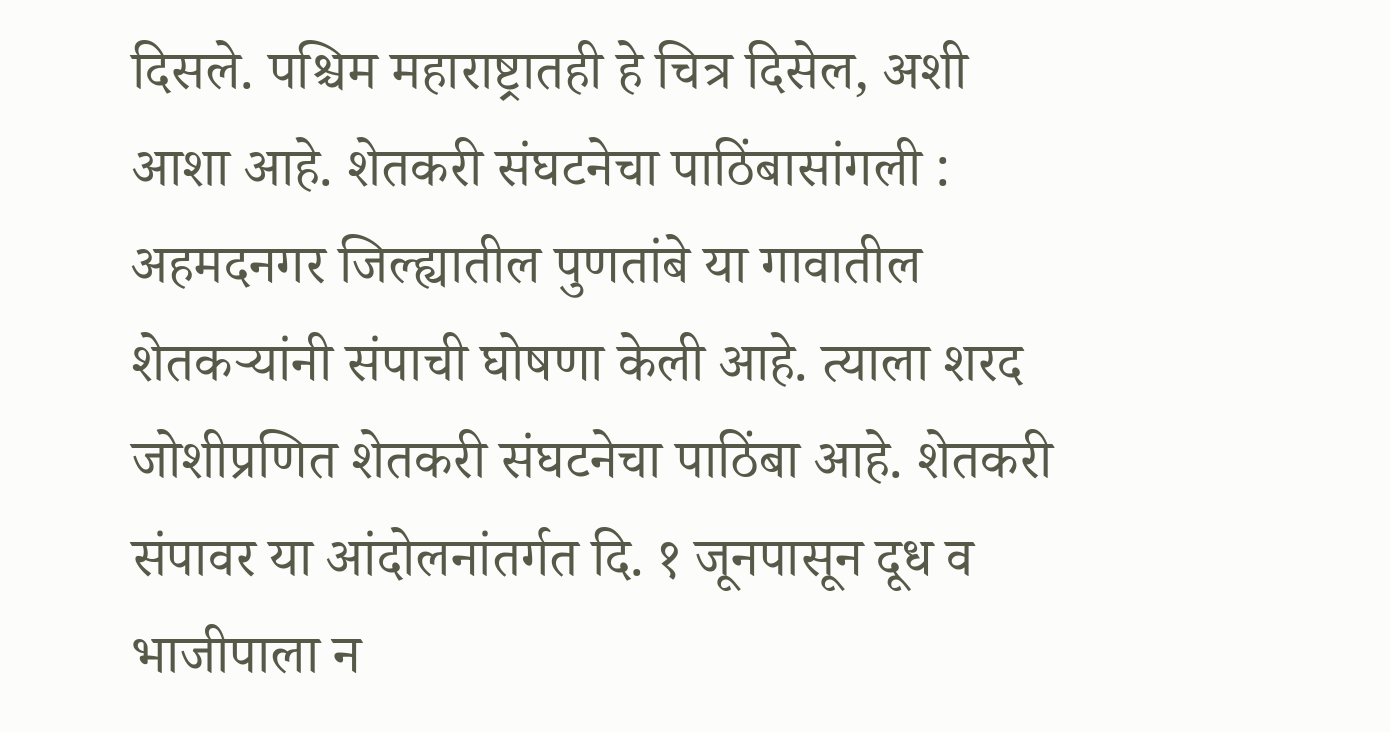दिसले. पश्चिम महाराष्ट्रातही हे चित्र दिसेल, अशी आशा आहे. शेतकरी संघटनेचा पाठिंबासांगली : अहमदनगर जिल्ह्यातील पुणतांबे या गावातील शेतकऱ्यांनी संपाची घोषणा केली आहे. त्याला शरद जोशीप्रणित शेतकरी संघटनेचा पाठिंबा आहे. शेतकरी संपावर या आंदोलनांतर्गत दि. १ जूनपासून दूध व भाजीपाला न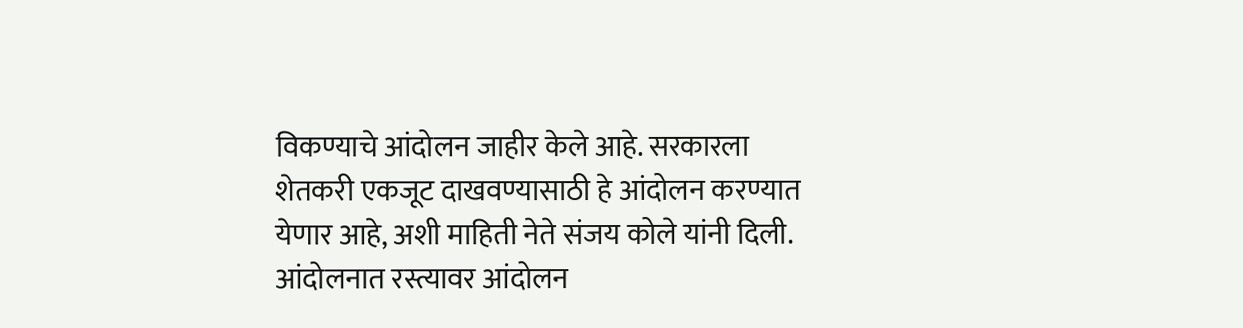विकण्याचे आंदोलन जाहीर केले आहे. सरकारला शेतकरी एकजूट दाखवण्यासाठी हे आंदोलन करण्यात येणार आहे, अशी माहिती नेते संजय कोले यांनी दिली. आंदोलनात रस्त्यावर आंदोलन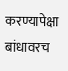करण्यापेक्षा बांधावरच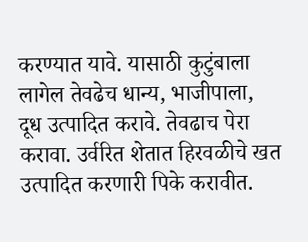करण्यात यावे. यासाठी कुटुंबाला लागेल तेवढेच धान्य, भाजीपाला, दूध उत्पादित करावे. तेवढाच पेरा करावा. उर्वरित शेतात हिरवळीचे खत उत्पादित करणारी पिके करावीत.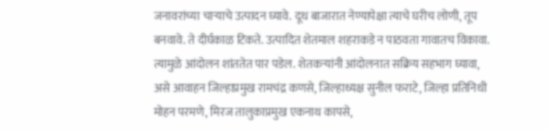जनावरांच्या चाऱ्याचे उत्पादन घ्यावे. दूध बाजारात नेण्यापेक्षा त्याचे घरीच लोणी, तूप बनवावे. ते दीर्घकाळ टिकते. उत्पादित शेतमाल शहराकडे न पाठवता गावातच विकावा. त्यामुळे आंदोलन शांततेत पार पडेल. शेतकऱ्यांनी आंदोलनात सक्रिय सहभाग घ्यावा, असे आवाहन जिल्हाप्रमुख रामचंद्र कणसे, जिल्हाध्यक्ष सुनील फराटे, जिल्हा प्रतिनिधी मोहन परमणे, मिरज तालुकाप्रमुख एकनाथ कापसे,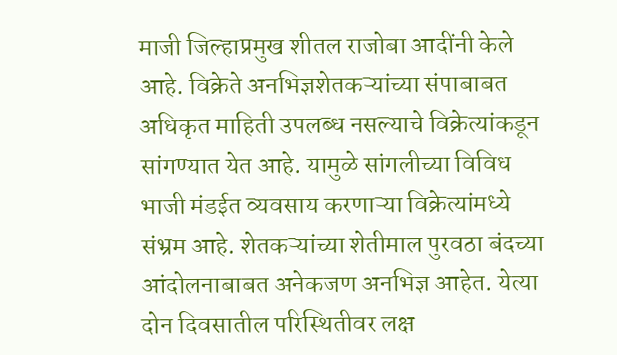माजी जिल्हाप्रमुख शीतल राजोबा आदींनी केले आहे. विक्रेते अनभिज्ञशेतकऱ्यांच्या संपाबाबत अधिकृत माहिती उपलब्ध नसल्याचे विक्रेत्यांकडून सांगण्यात येत आहे. यामुळे सांगलीच्या विविध भाजी मंडईत व्यवसाय करणाऱ्या विक्रेत्यांमध्ये संभ्रम आहे. शेतकऱ्यांच्या शेतीमाल पुरवठा बंदच्या आंदोलनाबाबत अनेकजण अनभिज्ञ आहेत. येत्या दोन दिवसातील परिस्थितीवर लक्ष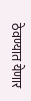ठेवण्यात येणार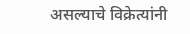असल्याचे विक्रेत्यांनी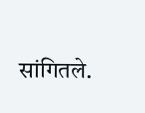सांगितले.